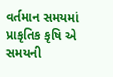વર્તમાન સમયમાં પ્રાકૃતિક કૃષિ એ સમયની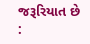જરૂરિયાત છે :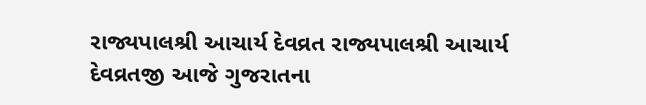રાજ્યપાલશ્રી આચાર્ય દેવવ્રત રાજ્યપાલશ્રી આચાર્ય દેવવ્રતજી આજે ગુજરાતના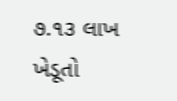૭.૧૩ લાખ ખેડૂતો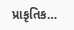પ્રાકૃતિક…